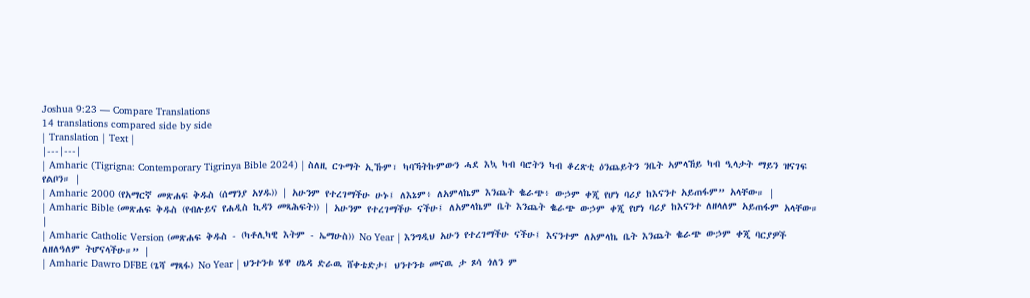Joshua 9:23 — Compare Translations
14 translations compared side by side
| Translation | Text |
|---|---|
| Amharic (Tigrigna: Contemporary Tigrinya Bible 2024) | ስለዚ ርጉማት ኢኹም፣ ካባኻትኩምውን ሓደ እኳ ካብ ባሮትን ካብ ቆረጽቲ ዕንጨይትን ንቤት ኣምላኸይ ካብ ዒላታት ማይን ዝናገፍ የልቦን። |
| Amharic 2000 (የአማርኛ መጽሐፍ ቅዱስ (ሰማንያ አሃዱ)) | አሁንም የተረገማችሁ ሁኑ፤ ለእኔም፥ ለአምላኬም እንጨት ቈራጭ፥ ውኃም ቀጂ የሆነ ባሪያ ከእናንተ አይጠፋም” አላቸው። |
| Amharic Bible (መጽሐፍ ቅዱስ (የብሉይና የሐዲስ ኪዳን መጻሕፍት)) | አሁንም የተረገማችሁ ናችሁ፤ ለአምላኬም ቤት እንጨት ቈራጭ ውኃም ቀጂ የሆነ ባሪያ ከእናንተ ለዘላለም አይጠፋም አላቸው። |
| Amharic Catholic Version (መጽሐፍ ቅዱስ - (ካቶሊካዊ እትም - ኤማሁስ)) No Year | እንግዲህ አሁን የተረገማችሁ ናችሁ፤ እናንተም ለአምላኬ ቤት እንጨት ቈራጭ ውኃም ቀጂ ባርያዎች ለዘለዓለም ትሆናላችሁ።” |
| Amharic Dawro DFBE (ጌሻ ማጻፋ) No Year | ህንተንቱ ሄዋ ሀኔዳ ድራዉ ሸቀቴድታ፤ ህንተንቱ መናዉ ታ ጾሳ ጎለን ም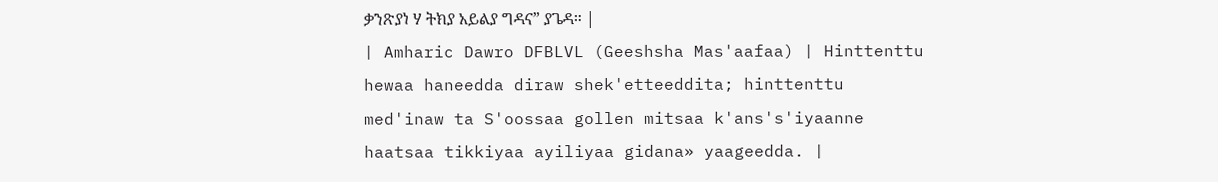ቃንጽያነ ሃ ትክያ አይልያ ግዳና” ያጌዳ። |
| Amharic Dawro DFBLVL (Geeshsha Mas'aafaa) | Hinttenttu hewaa haneedda diraw shek'etteeddita; hinttenttu med'inaw ta S'oossaa gollen mitsaa k'ans's'iyaanne haatsaa tikkiyaa ayiliyaa gidana» yaageedda. |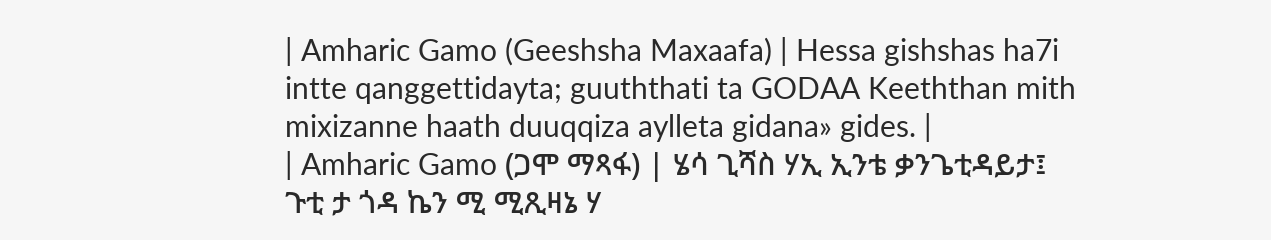| Amharic Gamo (Geeshsha Maxaafa) | Hessa gishshas ha7i intte qanggettidayta; guuththati ta GODAA Keeththan mith mixizanne haath duuqqiza aylleta gidana» gides. |
| Amharic Gamo (ጋሞ ማጻፋ) | ሄሳ ጊሻስ ሃኢ ኢንቴ ቃንጌቲዳይታ፤ ጉቲ ታ ጎዳ ኬን ሚ ሚጺዛኔ ሃ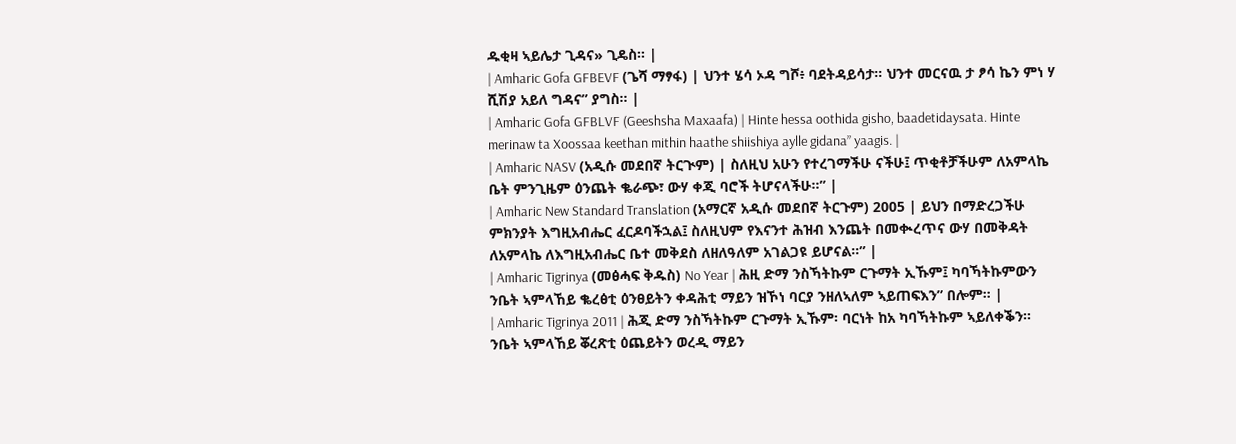ዱቂዛ ኣይሌታ ጊዳና» ጊዴስ። |
| Amharic Gofa GFBEVF (ጌሻ ማፃፋ) | ህንተ ሄሳ ኦዳ ግሾ፥ ባደትዳይሳታ። ህንተ መርናዉ ታ ፆሳ ኬን ምነ ሃ ሺሽያ አይለ ግዳና” ያግስ። |
| Amharic Gofa GFBLVF (Geeshsha Maxaafa) | Hinte hessa oothida gisho, baadetidaysata. Hinte merinaw ta Xoossaa keethan mithin haathe shiishiya aylle gidana” yaagis. |
| Amharic NASV (አዲሱ መደበኛ ትርጒም) | ስለዚህ አሁን የተረገማችሁ ናችሁ፤ ጥቂቶቻችሁም ለአምላኬ ቤት ምንጊዜም ዕንጨት ቈራጭ፣ ውሃ ቀጂ ባሮች ትሆናላችሁ።” |
| Amharic New Standard Translation (አማርኛ አዲሱ መደበኛ ትርጉም) 2005 | ይህን በማድረጋችሁ ምክንያት እግዚአብሔር ፈርዶባችኋል፤ ስለዚህም የእናንተ ሕዝብ እንጨት በመቊረጥና ውሃ በመቅዳት ለአምላኬ ለእግዚአብሔር ቤተ መቅደስ ለዘለዓለም አገልጋዩ ይሆናል።” |
| Amharic Tigrinya (መፅሓፍ ቅዱስ) No Year | ሕዚ ድማ ንስኻትኩም ርጉማት ኢኹም፤ ካባኻትኩምውን ንቤት ኣምላኸይ ቈረፅቲ ዕንፀይትን ቀዳሕቲ ማይን ዝኾነ ባርያ ንዘለኣለም ኣይጠፍእን” በሎም። |
| Amharic Tigrinya 2011 | ሕጂ ድማ ንስኻትኩም ርጉማት ኢኹም፡ ባርነት ከአ ካባኻትኩም ኣይለቀቕን። ንቤት ኣምላኸይ ቖረጽቲ ዕጨይትን ወረዲ ማይን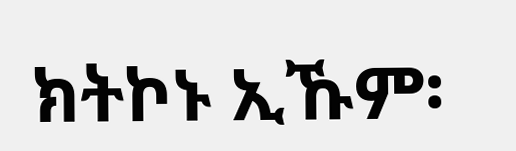ክትኮኑ ኢኹም፡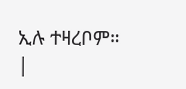ኢሉ ተዛረቦም። |